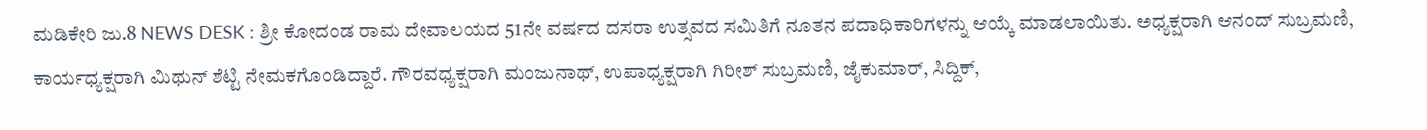ಮಡಿಕೇರಿ ಜು.8 NEWS DESK : ಶ್ರೀ ಕೋದಂಡ ರಾಮ ದೇವಾಲಯದ 51ನೇ ವರ್ಷದ ದಸರಾ ಉತ್ಸವದ ಸಮಿತಿಗೆ ನೂತನ ಪದಾಧಿಕಾರಿಗಳನ್ನು ಆಯ್ಕೆ ಮಾಡಲಾಯಿತು. ಅಧ್ಯಕ್ಷರಾಗಿ ಆನಂದ್ ಸುಬ್ರಮಣಿ, ಕಾರ್ಯಧ್ಯಕ್ಷರಾಗಿ ಮಿಥುನ್ ಶೆಟ್ಟಿ ನೇಮಕಗೊಂಡಿದ್ದಾರೆ. ಗೌರವಧ್ಯಕ್ಷರಾಗಿ ಮಂಜುನಾಥ್, ಉಪಾಧ್ಯಕ್ಷರಾಗಿ ಗಿರೀಶ್ ಸುಬ್ರಮಣಿ, ಜೈಕುಮಾರ್, ಸಿದ್ದಿಕ್,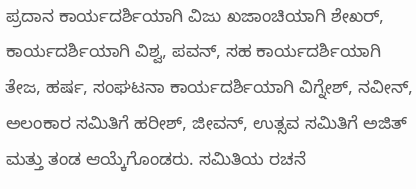ಪ್ರದಾನ ಕಾರ್ಯದರ್ಶಿಯಾಗಿ ವಿಜು ಖಜಾಂಚಿಯಾಗಿ ಶೇಖರ್, ಕಾರ್ಯದರ್ಶಿಯಾಗಿ ವಿಶ್ವ, ಪವನ್, ಸಹ ಕಾರ್ಯದರ್ಶಿಯಾಗಿ ತೇಜ, ಹರ್ಷ, ಸಂಘಟನಾ ಕಾರ್ಯದರ್ಶಿಯಾಗಿ ವಿಗ್ನೇಶ್, ನವೀನ್, ಅಲಂಕಾರ ಸಮಿತಿಗೆ ಹರೀಶ್, ಜೀವನ್, ಉತ್ಸವ ಸಮಿತಿಗೆ ಅಜಿತ್ ಮತ್ತು ತಂಡ ಆಯ್ಕೆಗೊಂಡರು. ಸಮಿತಿಯ ರಚನೆ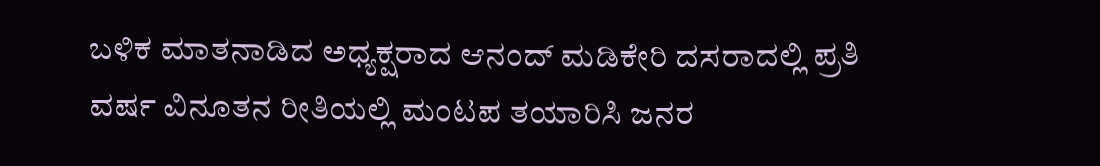ಬಳಿಕ ಮಾತನಾಡಿದ ಅಧ್ಯಕ್ಷರಾದ ಆನಂದ್ ಮಡಿಕೇರಿ ದಸರಾದಲ್ಲಿ ಪ್ರತಿ ವರ್ಷ ವಿನೂತನ ರೀತಿಯಲ್ಲಿ ಮಂಟಪ ತಯಾರಿಸಿ ಜನರ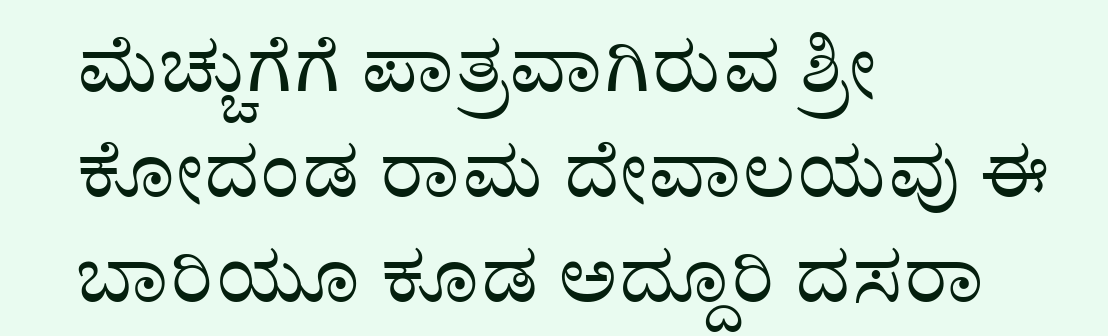ಮೆಚ್ಚುಗೆಗೆ ಪಾತ್ರವಾಗಿರುವ ಶ್ರೀ ಕೋದಂಡ ರಾಮ ದೇವಾಲಯವು ಈ ಬಾರಿಯೂ ಕೂಡ ಅದ್ದೂರಿ ದಸರಾ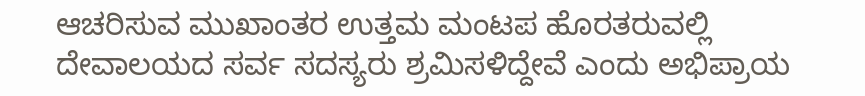ಆಚರಿಸುವ ಮುಖಾಂತರ ಉತ್ತಮ ಮಂಟಪ ಹೊರತರುವಲ್ಲಿ ದೇವಾಲಯದ ಸರ್ವ ಸದಸ್ಯರು ಶ್ರಮಿಸಳಿದ್ದೇವೆ ಎಂದು ಅಭಿಪ್ರಾಯ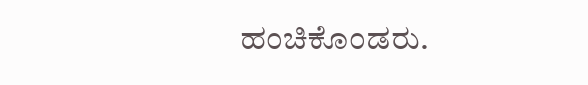ಹಂಚಿಕೊಂಡರು.